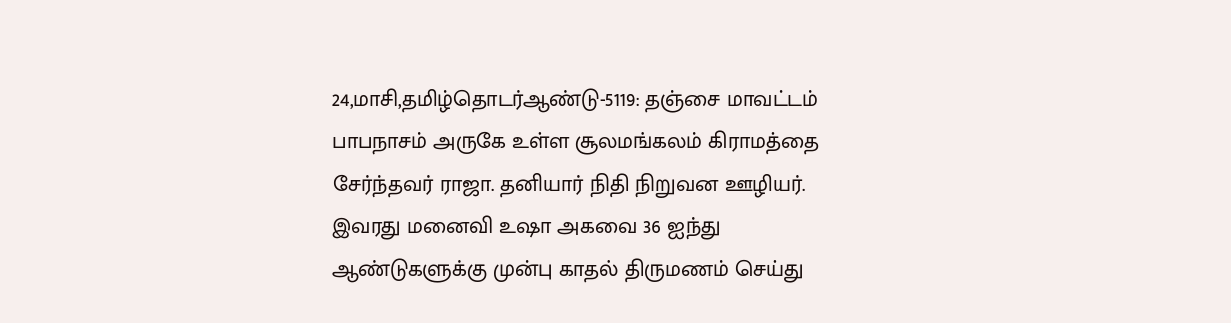24,மாசி,தமிழ்தொடர்ஆண்டு-5119: தஞ்சை மாவட்டம் பாபநாசம் அருகே உள்ள சூலமங்கலம் கிராமத்தை சேர்ந்தவர் ராஜா. தனியார் நிதி நிறுவன ஊழியர். இவரது மனைவி உஷா அகவை 36 ஐந்து ஆண்டுகளுக்கு முன்பு காதல் திருமணம் செய்து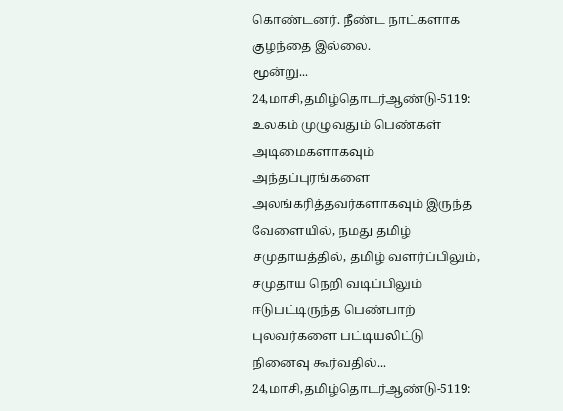கொண்டனர். நீண்ட நாட்களாக குழந்தை இல்லை.
மூன்று...
24,மாசி,தமிழ்தொடர்ஆண்டு-5119: உலகம் முழுவதும் பெண்கள் அடிமைகளாகவும் அந்தப்புரங்களை அலங்கரித்தவர்களாகவும் இருந்த வேளையில், நமது தமிழ் சமுதாயத்தில், தமிழ் வளர்ப்பிலும், சமுதாய நெறி வடிப்பிலும் ஈடுபட்டிருந்த பெண்பாற் புலவர்களை பட்டியலிட்டு நினைவு கூர்வதில்...
24,மாசி,தமிழ்தொடர்ஆண்டு-5119: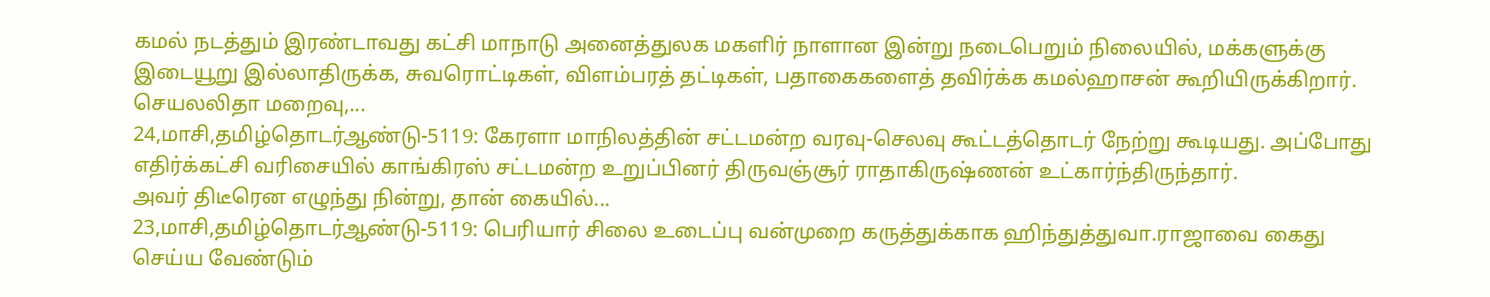கமல் நடத்தும் இரண்டாவது கட்சி மாநாடு அனைத்துலக மகளிர் நாளான இன்று நடைபெறும் நிலையில், மக்களுக்கு இடையூறு இல்லாதிருக்க, சுவரொட்டிகள், விளம்பரத் தட்டிகள், பதாகைகளைத் தவிர்க்க கமல்ஹாசன் கூறியிருக்கிறார்.
செயலலிதா மறைவு,...
24,மாசி,தமிழ்தொடர்ஆண்டு-5119: கேரளா மாநிலத்தின் சட்டமன்ற வரவு-செலவு கூட்டத்தொடர் நேற்று கூடியது. அப்போது எதிர்க்கட்சி வரிசையில் காங்கிரஸ் சட்டமன்ற உறுப்பினர் திருவஞ்சூர் ராதாகிருஷ்ணன் உட்கார்ந்திருந்தார்.
அவர் திடீரென எழுந்து நின்று, தான் கையில்...
23,மாசி,தமிழ்தொடர்ஆண்டு-5119: பெரியார் சிலை உடைப்பு வன்முறை கருத்துக்காக ஹிந்துத்துவா.ராஜாவை கைது செய்ய வேண்டும்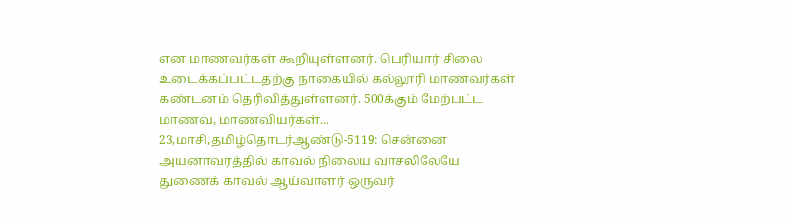என மாணவர்கள் கூறியுள்ளனர். பெரியார் சிலை உடைக்கப்பட்டதற்கு நாகையில் கல்லூரி மாணவர்கள் கண்டனம் தெரிவித்துள்ளனர். 500க்கும் மேற்பட்ட மாணவ, மாணவியர்கள்...
23,மாசி,தமிழ்தொடர்ஆண்டு-5119: சென்னை அயனாவரத்தில் காவல் நிலைய வாசலிலேயே துணைக் காவல் ஆய்வாளர் ஒருவர்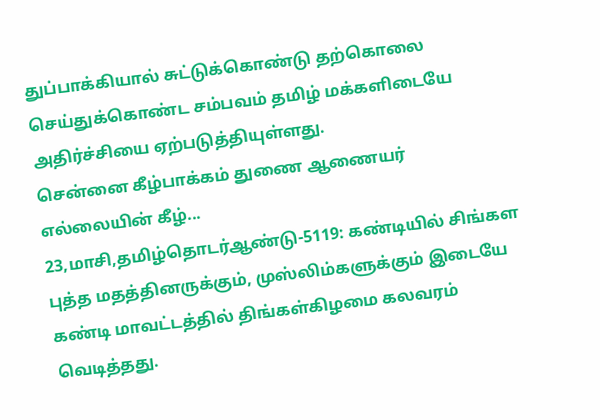துப்பாக்கியால் சுட்டுக்கொண்டு தற்கொலை செய்துக்கொண்ட சம்பவம் தமிழ் மக்களிடையே அதிர்ச்சியை ஏற்படுத்தியுள்ளது.
சென்னை கீழ்பாக்கம் துணை ஆணையர் எல்லையின் கீழ்...
23,மாசி,தமிழ்தொடர்ஆண்டு-5119: கண்டியில் சிங்கள புத்த மதத்தினருக்கும், முஸ்லிம்களுக்கும் இடையே கண்டி மாவட்டத்தில் திங்கள்கிழமை கலவரம் வெடித்தது.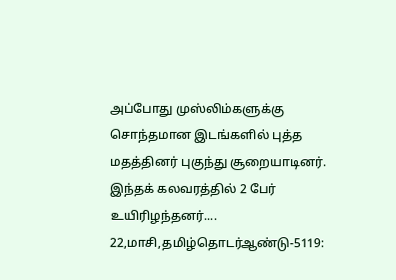அப்போது முஸ்லிம்களுக்கு சொந்தமான இடங்களில் புத்த மதத்தினர் புகுந்து சூறையாடினர். இந்தக் கலவரத்தில் 2 பேர் உயிரிழந்தனர்....
22,மாசி,தமிழ்தொடர்ஆண்டு-5119: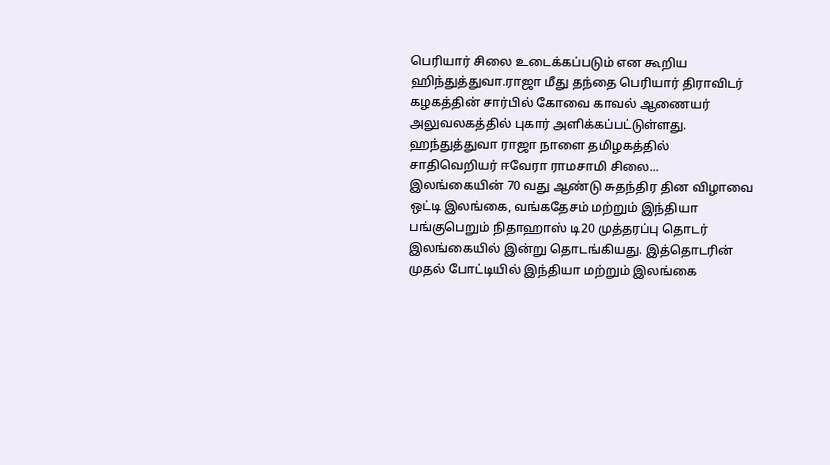பெரியார் சிலை உடைக்கப்படும் என கூறிய ஹிந்துத்துவா.ராஜா மீது தந்தை பெரியார் திராவிடர் கழகத்தின் சார்பில் கோவை காவல் ஆணையர் அலுவலகத்தில் புகார் அளிக்கப்பட்டுள்ளது.
ஹந்துத்துவா ராஜா நாளை தமிழகத்தில் சாதிவெறியர் ஈவேரா ராமசாமி சிலை...
இலங்கையின் 70 வது ஆண்டு சுதந்திர தின விழாவை ஒட்டி இலங்கை, வங்கதேசம் மற்றும் இந்தியா பங்குபெறும் நிதாஹாஸ் டி20 முத்தரப்பு தொடர் இலங்கையில் இன்று தொடங்கியது. இத்தொடரின் முதல் போட்டியில் இந்தியா மற்றும் இலங்கை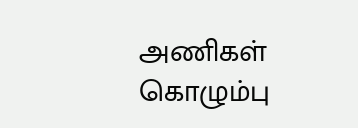அணிகள் கொழும்பு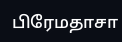பிரேமதாசா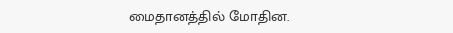மைதானத்தில் மோதின.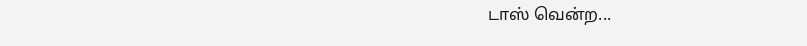டாஸ் வென்ற...